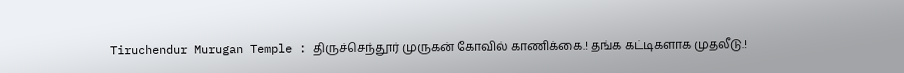Tiruchendur Murugan Temple : திருச்செந்தூர் முருகன் கோவில் காணிக்கை.! தங்க கட்டிகளாக முதலீடு.!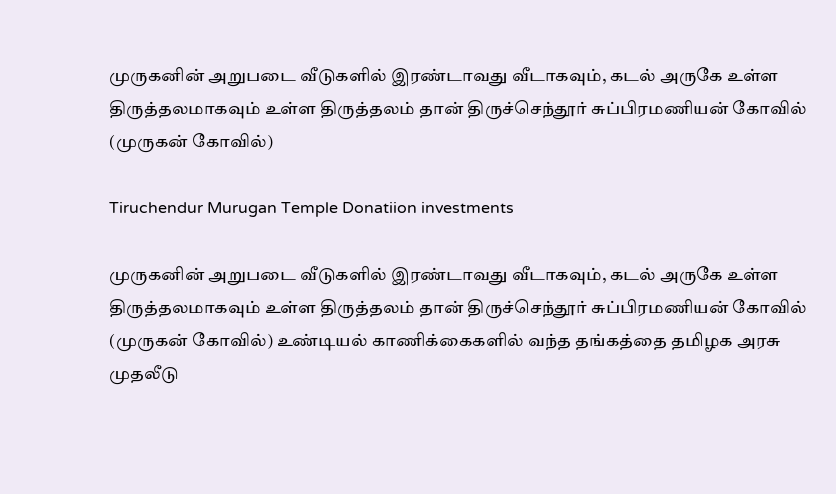முருகனின் அறுபடை வீடுகளில் இரண்டாவது வீடாகவும், கடல் அருகே உள்ள திருத்தலமாகவும் உள்ள திருத்தலம் தான் திருச்செந்தூர் சுப்பிரமணியன் கோவில் (முருகன் கோவில்)

Tiruchendur Murugan Temple Donatiion investments

முருகனின் அறுபடை வீடுகளில் இரண்டாவது வீடாகவும், கடல் அருகே உள்ள திருத்தலமாகவும் உள்ள திருத்தலம் தான் திருச்செந்தூர் சுப்பிரமணியன் கோவில் (முருகன் கோவில்) உண்டியல் காணிக்கைகளில் வந்த தங்கத்தை தமிழக அரசு முதலீடு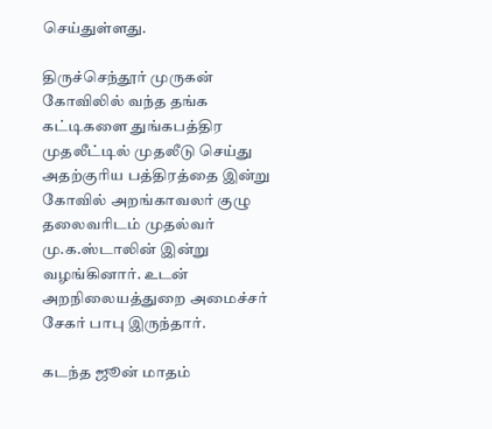செய்துள்ளது.

திருச்செந்தூர் முருகன் கோவிலில் வந்த தங்க கட்டிகளை துங்கபத்திர முதலீட்டில் முதலீடு செய்து அதற்குரிய பத்திரத்தை இன்று கோவில் அறங்காவலர் குழு தலைவரிடம் முதல்வர் மு.க.ஸ்டாலின் இன்று வழங்கினார். உடன் அறநிலையத்துறை அமைச்சர் சேகர் பாபு இருந்தார்.

கடந்த ஜூன் மாதம்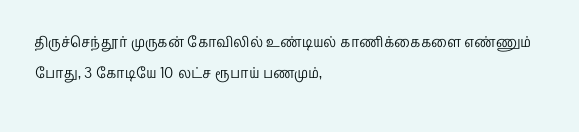திருச்செந்தூர் முருகன் கோவிலில் உண்டியல் காணிக்கைகளை எண்ணும் போது, 3 கோடியே 10 லட்ச ரூபாய் பணமும்,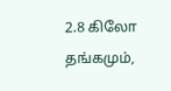2.8 கிலோ தங்கமும்,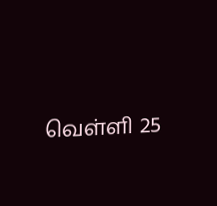வெள்ளி 25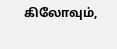கிலோவும்,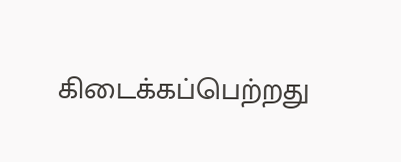கிடைக்கப்பெற்றது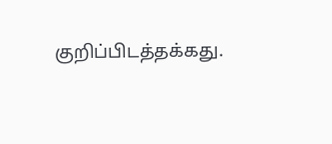குறிப்பிடத்தக்கது.